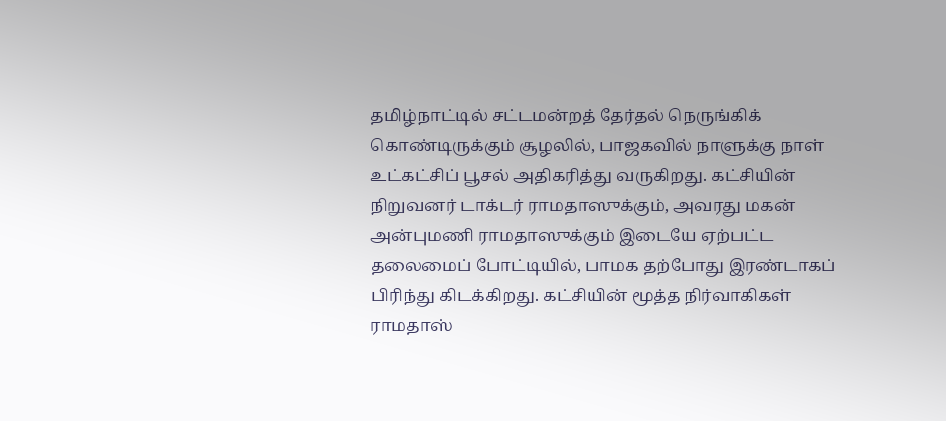தமிழ்நாட்டில் சட்டமன்றத் தேர்தல் நெருங்கிக் கொண்டிருக்கும் சூழலில், பாஜகவில் நாளுக்கு நாள் உட்கட்சிப் பூசல் அதிகரித்து வருகிறது. கட்சியின் நிறுவனர் டாக்டர் ராமதாஸுக்கும், அவரது மகன் அன்புமணி ராமதாஸுக்கும் இடையே ஏற்பட்ட தலைமைப் போட்டியில், பாமக தற்போது இரண்டாகப் பிரிந்து கிடக்கிறது. கட்சியின் மூத்த நிர்வாகிகள் ராமதாஸ்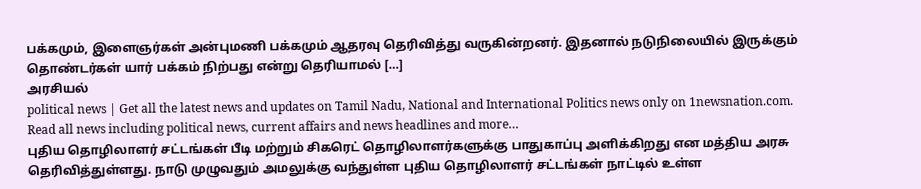பக்கமும், இளைஞர்கள் அன்புமணி பக்கமும் ஆதரவு தெரிவித்து வருகின்றனர். இதனால் நடுநிலையில் இருக்கும் தொண்டர்கள் யார் பக்கம் நிற்பது என்று தெரியாமல் […]
அரசியல்
political news | Get all the latest news and updates on Tamil Nadu, National and International Politics news only on 1newsnation.com. Read all news including political news, current affairs and news headlines and more…
புதிய தொழிலாளர் சட்டங்கள் பீடி மற்றும் சிகரெட் தொழிலாளர்களுக்கு பாதுகாப்பு அளிக்கிறது என மத்திய அரசு தெரிவித்துள்ளது. நாடு முழுவதும் அமலுக்கு வந்துள்ள புதிய தொழிலாளர் சட்டங்கள் நாட்டில் உள்ள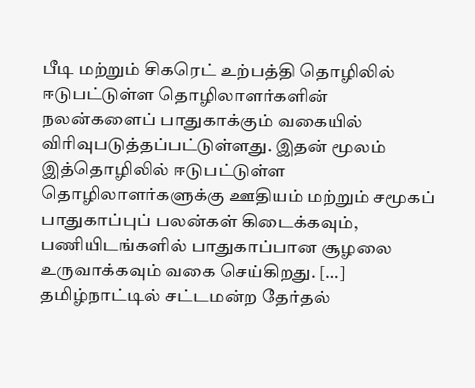பீடி மற்றும் சிகரெட் உற்பத்தி தொழிலில் ஈடுபட்டுள்ள தொழிலாளர்களின் நலன்களைப் பாதுகாக்கும் வகையில் விரிவுபடுத்தப்பட்டுள்ளது. இதன் மூலம் இத்தொழிலில் ஈடுபட்டுள்ள தொழிலாளர்களுக்கு ஊதியம் மற்றும் சமூகப் பாதுகாப்புப் பலன்கள் கிடைக்கவும், பணியிடங்களில் பாதுகாப்பான சூழலை உருவாக்கவும் வகை செய்கிறது. […]
தமிழ்நாட்டில் சட்டமன்ற தேர்தல்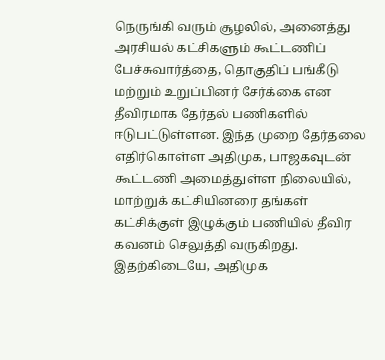நெருங்கி வரும் சூழலில், அனைத்து அரசியல் கட்சிகளும் கூட்டணிப் பேச்சுவார்த்தை, தொகுதிப் பங்கீடு மற்றும் உறுப்பினர் சேர்க்கை என தீவிரமாக தேர்தல் பணிகளில் ஈடுபட்டுள்ளன. இந்த முறை தேர்தலை எதிர்கொள்ள அதிமுக, பாஜகவுடன் கூட்டணி அமைத்துள்ள நிலையில், மாற்றுக் கட்சியினரை தங்கள் கட்சிக்குள் இழுக்கும் பணியில் தீவிர கவனம் செலுத்தி வருகிறது. இதற்கிடையே, அதிமுக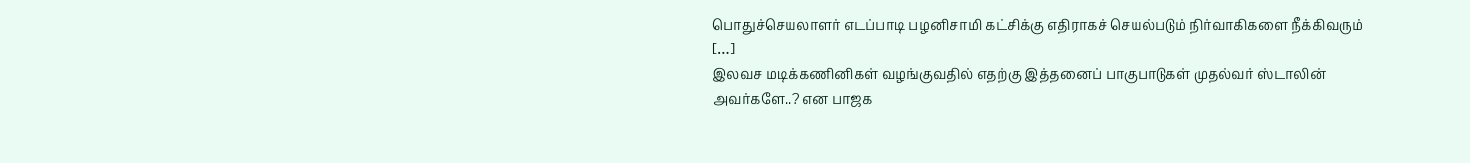பொதுச்செயலாளர் எடப்பாடி பழனிசாமி கட்சிக்கு எதிராகச் செயல்படும் நிர்வாகிகளை நீக்கிவரும் […]
இலவச மடிக்கணினிகள் வழங்குவதில் எதற்கு இத்தனைப் பாகுபாடுகள் முதல்வர் ஸ்டாலின் அவர்களே..? என பாஜக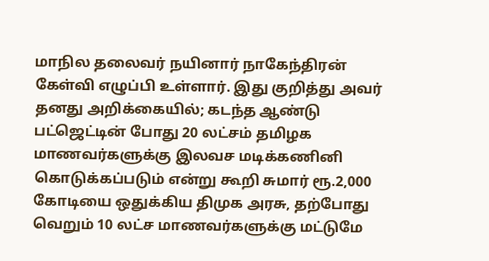மாநில தலைவர் நயினார் நாகேந்திரன் கேள்வி எழுப்பி உள்ளார். இது குறித்து அவர் தனது அறிக்கையில்; கடந்த ஆண்டு பட்ஜெட்டின் போது 20 லட்சம் தமிழக மாணவர்களுக்கு இலவச மடிக்கணினி கொடுக்கப்படும் என்று கூறி சுமார் ரூ.2,000 கோடியை ஒதுக்கிய திமுக அரசு, தற்போது வெறும் 10 லட்ச மாணவர்களுக்கு மட்டுமே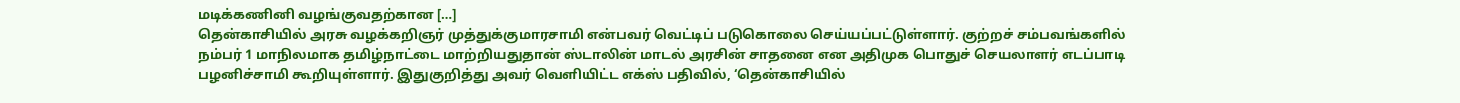மடிக்கணினி வழங்குவதற்கான […]
தென்காசியில் அரசு வழக்கறிஞர் முத்துக்குமாரசாமி என்பவர் வெட்டிப் படுகொலை செய்யப்பட்டுள்ளார். குற்றச் சம்பவங்களில் நம்பர் 1 மாநிலமாக தமிழ்நாட்டை மாற்றியதுதான் ஸ்டாலின் மாடல் அரசின் சாதனை என அதிமுக பொதுச் செயலாளர் எடப்பாடி பழனிச்சாமி கூறியுள்ளார். இதுகுறித்து அவர் வெளியிட்ட எக்ஸ் பதிவில், ‘தென்காசியில்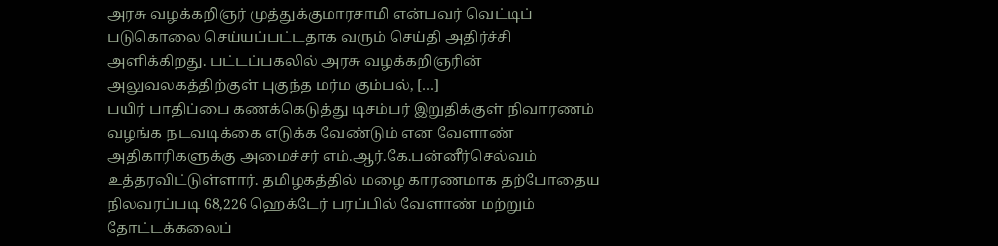அரசு வழக்கறிஞர் முத்துக்குமாரசாமி என்பவர் வெட்டிப் படுகொலை செய்யப்பட்டதாக வரும் செய்தி அதிர்ச்சி அளிக்கிறது. பட்டப்பகலில் அரசு வழக்கறிஞரின் அலுவலகத்திற்குள் புகுந்த மர்ம கும்பல், […]
பயிர் பாதிப்பை கணக்கெடுத்து டிசம்பர் இறுதிக்குள் நிவாரணம் வழங்க நடவடிக்கை எடுக்க வேண்டும் என வேளாண் அதிகாரிகளுக்கு அமைச்சர் எம்.ஆர்.கே.பன்னீர்செல்வம் உத்தரவிட்டுள்ளார். தமிழகத்தில் மழை காரணமாக தற்போதைய நிலவரப்படி 68,226 ஹெக்டேர் பரப்பில் வேளாண் மற்றும் தோட்டக்கலைப்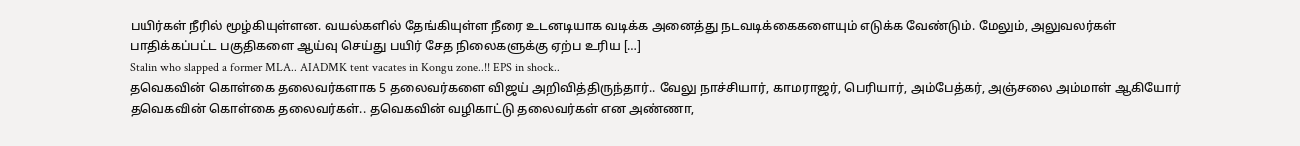பயிர்கள் நீரில் மூழ்கியுள்ளன. வயல்களில் தேங்கியுள்ள நீரை உடனடியாக வடிக்க அனைத்து நடவடிக்கைகளையும் எடுக்க வேண்டும். மேலும், அலுவலர்கள் பாதிக்கப்பட்ட பகுதிகளை ஆய்வு செய்து பயிர் சேத நிலைகளுக்கு ஏற்ப உரிய […]
Stalin who slapped a former MLA.. AIADMK tent vacates in Kongu zone..!! EPS in shock..
தவெகவின் கொள்கை தலைவர்களாக 5 தலைவர்களை விஜய் அறிவித்திருந்தார்.. வேலு நாச்சியார், காமராஜர், பெரியார், அம்பேத்கர், அஞ்சலை அம்மாள் ஆகியோர் தவெகவின் கொள்கை தலைவர்கள்.. தவெகவின் வழிகாட்டு தலைவர்கள் என அண்ணா,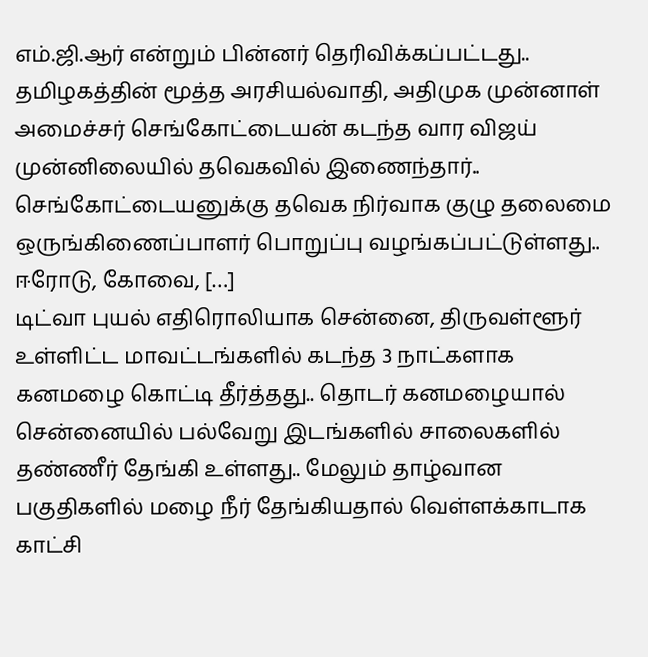எம்.ஜி.ஆர் என்றும் பின்னர் தெரிவிக்கப்பட்டது.. தமிழகத்தின் மூத்த அரசியல்வாதி, அதிமுக முன்னாள் அமைச்சர் செங்கோட்டையன் கடந்த வார விஜய் முன்னிலையில் தவெகவில் இணைந்தார்.. செங்கோட்டையனுக்கு தவெக நிர்வாக குழு தலைமை ஒருங்கிணைப்பாளர் பொறுப்பு வழங்கப்பட்டுள்ளது.. ஈரோடு, கோவை, […]
டிட்வா புயல் எதிரொலியாக சென்னை, திருவள்ளூர் உள்ளிட்ட மாவட்டங்களில் கடந்த 3 நாட்களாக கனமழை கொட்டி தீர்த்தது.. தொடர் கனமழையால் சென்னையில் பல்வேறு இடங்களில் சாலைகளில் தண்ணீர் தேங்கி உள்ளது.. மேலும் தாழ்வான பகுதிகளில் மழை நீர் தேங்கியதால் வெள்ளக்காடாக காட்சி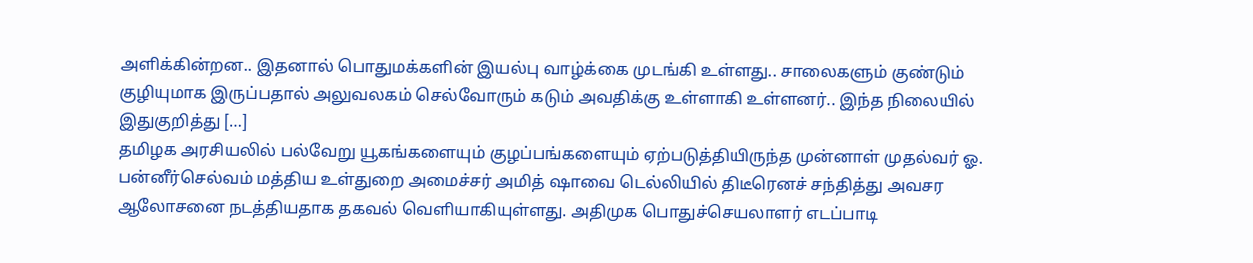அளிக்கின்றன.. இதனால் பொதுமக்களின் இயல்பு வாழ்க்கை முடங்கி உள்ளது.. சாலைகளும் குண்டும் குழியுமாக இருப்பதால் அலுவலகம் செல்வோரும் கடும் அவதிக்கு உள்ளாகி உள்ளனர்.. இந்த நிலையில் இதுகுறித்து […]
தமிழக அரசியலில் பல்வேறு யூகங்களையும் குழப்பங்களையும் ஏற்படுத்தியிருந்த முன்னாள் முதல்வர் ஓ. பன்னீர்செல்வம் மத்திய உள்துறை அமைச்சர் அமித் ஷாவை டெல்லியில் திடீரெனச் சந்தித்து அவசர ஆலோசனை நடத்தியதாக தகவல் வெளியாகியுள்ளது. அதிமுக பொதுச்செயலாளர் எடப்பாடி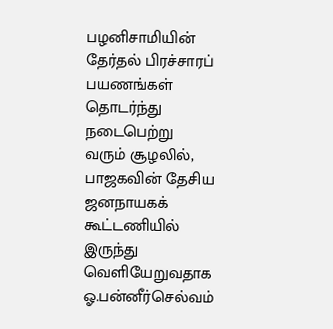பழனிசாமியின் தேர்தல் பிரச்சாரப் பயணங்கள் தொடர்ந்து நடைபெற்று வரும் சூழலில், பாஜகவின் தேசிய ஜனநாயகக் கூட்டணியில் இருந்து வெளியேறுவதாக ஓ.பன்னீர்செல்வம்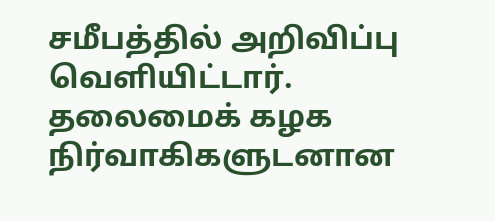சமீபத்தில் அறிவிப்பு வெளியிட்டார். தலைமைக் கழக நிர்வாகிகளுடனான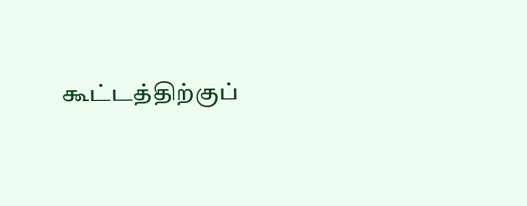கூட்டத்திற்குப்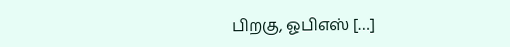பிறகு, ஓபிஎஸ் […]